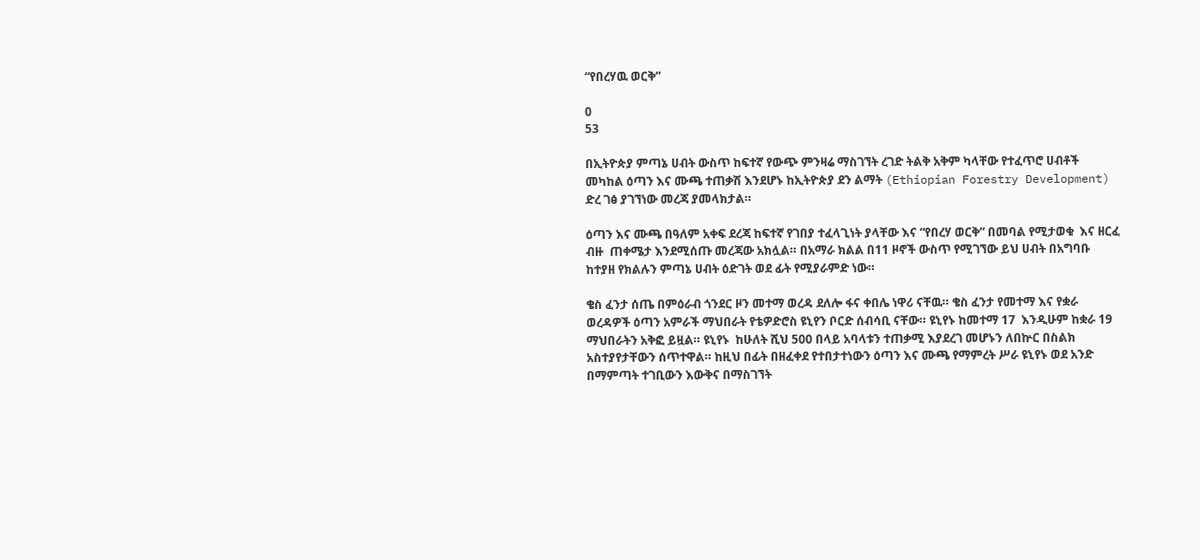“የበረሃዉ ወርቅ”

0
53

በኢትዮጵያ ምጣኔ ሀብት ውስጥ ከፍተኛ የውጭ ምንዛሬ ማስገኘት ረገድ ትልቅ አቅም ካላቸው የተፈጥሮ ሀብቶች መካከል ዕጣን እና ሙጫ ተጠቃሽ እንደሆኑ ከኢትዮጵያ ደን ልማት (Ethiopian Forestry Development) ድረ ገፅ ያገኘነው መረጃ ያመላክታል።

ዕጣን እና ሙጫ በዓለም አቀፍ ደረጃ ከፍተኛ የገበያ ተፈላጊነት ያላቸው እና “የበረሃ ወርቅ” በመባል የሚታወቁ  እና ዘርፈ ብዙ  ጠቀሜታ እንደሚሰጡ መረጃው አክሏል። በአማራ ክልል በ11 ዞኖች ውስጥ የሚገኘው ይህ ሀብት በአግባቡ ከተያዘ የክልሉን ምጣኔ ሀብት ዕድገት ወደ ፊት የሚያራምድ ነው።

ቄስ ፈንታ ሰጤ በምዕራብ ጎንደር ዞን መተማ ወረዳ ደለሎ ፋና ቀበሌ ነዋሪ ናቸዉ። ቄስ ፈንታ የመተማ እና የቋራ ወረዳዎች ዕጣን አምራች ማህበራት የቴዎድሮስ ዩኒየን ቦርድ ሰብሳቢ ናቸው። ዩኒየኑ ከመተማ 17  እንዲሁም ከቋራ 19 ማህበራትን አቅፎ ይዟል። ዩኒየኑ  ከሁለት ሺህ 500 በላይ አባላቱን ተጠቃሚ እያደረገ መሆኑን ለበኵር በስልክ አስተያየታቸውን ሰጥተዋል። ከዚህ በፊት በዘፈቀደ የተበታተነውን ዕጣን እና ሙጫ የማምረት ሥራ ዩኒየኑ ወደ አንድ በማምጣት ተገቢውን እውቅና በማስገኘት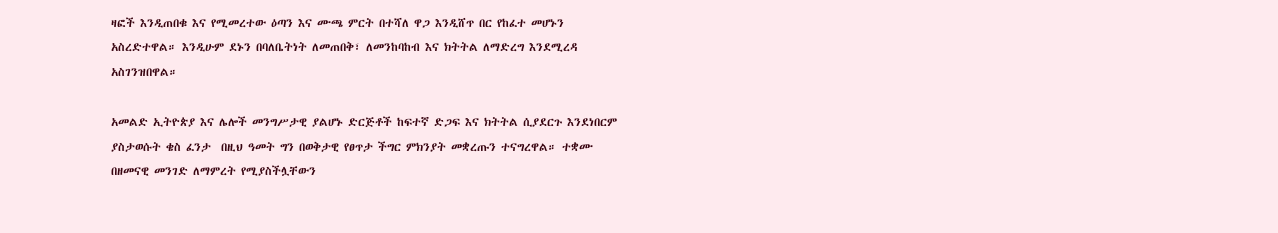ዛፎች እንዲጠበቁ እና የሚመረተው ዕጣን እና ሙጫ ምርት በተሻለ ዋጋ እንዲሸጥ በር የከፈተ መሆኑን አስረድተዋል። እንዲሁም ደኑን በባለቤትነት ለመጠበቅ፣ ለመንከባከብ እና ክትትል ለማድረግ እንደሚረዳ አስገንዝበዋል።

አመልድ ኢትዮጵያ እና ሌሎች መንግሥታዊ ያልሆኑ ድርጅቶች ከፍተኛ ድጋፍ እና ክትትል ሲያደርጉ እንደነበርም  ያስታወሱት ቄስ ፈንታ  በዚህ ዓመት ግን በወቅታዊ የፀጥታ ችግር ምክንያት መቋረጡን ተናግረዋል። ተቋሙ በዘመናዊ መንገድ ለማምረት የሚያስችሏቸውን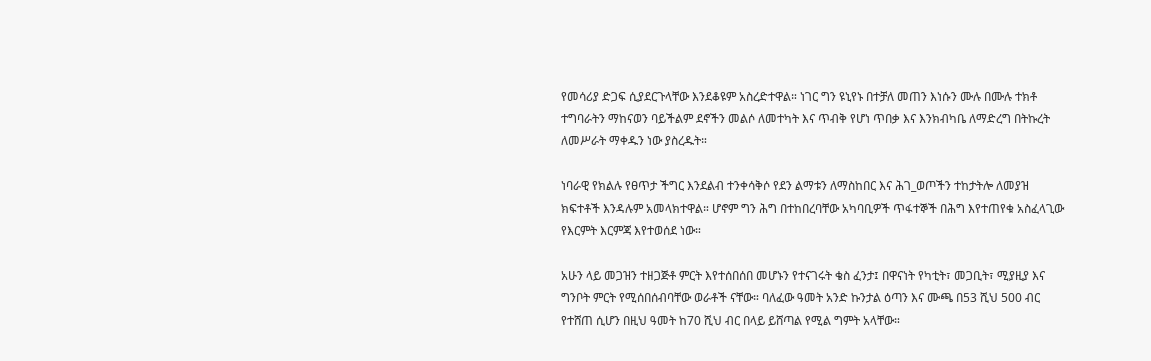የመሳሪያ ድጋፍ ሲያደርጉላቸው እንደቆዩም አስረድተዋል። ነገር ግን ዩኒየኑ በተቻለ መጠን እነሱን ሙሉ በሙሉ ተክቶ ተግባራትን ማከናወን ባይችልም ደኖችን መልሶ ለመተካት እና ጥብቅ የሆነ ጥበቃ እና እንክብካቤ ለማድረግ በትኩረት ለመሥራት ማቀዱን ነው ያስረዱት።

ነባራዊ የክልሉ የፀጥታ ችግር እንደልብ ተንቀሳቅሶ የደን ልማቱን ለማስከበር እና ሕገ_ወጦችን ተከታትሎ ለመያዝ ክፍተቶች እንዳሉም አመላክተዋል። ሆኖም ግን ሕግ በተከበረባቸው አካባቢዎች ጥፋተኞች በሕግ እየተጠየቁ አስፈላጊው የእርምት እርምጃ እየተወሰደ ነው።

አሁን ላይ መጋዝን ተዘጋጅቶ ምርት እየተሰበሰበ መሆኑን የተናገሩት ቄስ ፈንታ፤ በዋናነት የካቲት፣ መጋቢት፣ ሚያዚያ እና ግንቦት ምርት የሚሰበሰብባቸው ወራቶች ናቸው። ባለፈው ዓመት አንድ ኩንታል ዕጣን እና ሙጫ በ53 ሺህ 500 ብር የተሸጠ ሲሆን በዚህ ዓመት ከ70 ሺህ ብር በላይ ይሸጣል የሚል ግምት አላቸው።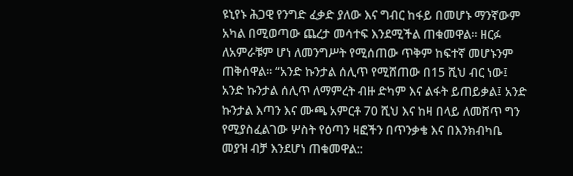ዩኒየኑ ሕጋዊ የንግድ ፈቃድ ያለው እና ግብር ከፋይ በመሆኑ ማንኛውም አካል በሚወጣው ጨረታ መሳተፍ እንደሚችል ጠቁመዋል። ዘርፉ ለአምራቹም ሆነ ለመንግሥት የሚሰጠው ጥቅም ከፍተኛ መሆኑንም ጠቅሰዋል። “አንድ ኩንታል ሰሊጥ የሚሸጠው በ15 ሺህ ብር ነው፤ አንድ ኩንታል ሰሊጥ ለማምረት ብዙ ድካም እና ልፋት ይጠይቃል፤ አንድ ኩንታል እጣን እና ሙጫ አምርቶ 70 ሺህ እና ከዛ በላይ ለመሸጥ ግን የሚያስፈልገው ሦስት የዕጣን ዛፎችን በጥንቃቄ እና በእንክብካቤ መያዝ ብቻ እንደሆነ ጠቁመዋል::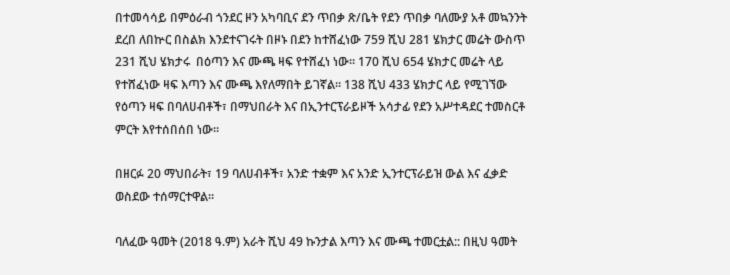በተመሳሳይ በምዕራብ ጎንደር ዞን አካባቢና ደን ጥበቃ ጽ/ቤት የደን ጥበቃ ባለሙያ አቶ መኳንንት ደረበ ለበኵር በስልክ እንደተናገሩት በዞኑ በደን ከተሸፈነው 759 ሺህ 281 ሄክታር መሬት ውስጥ 231 ሺህ ሄክታሩ  በዕጣን እና ሙጫ ዛፍ የተሸፈነ ነው። 170 ሺህ 654 ሄክታር መሬት ላይ የተሸፈነው ዛፍ እጣን እና ሙጫ እየለማበት ይገኛል። 138 ሺህ 433 ሄክታር ላይ የሚገኘው የዕጣን ዛፍ በባለሀብቶች፣ በማህበራት እና በኢንተርፕራይዞች አሳታፊ የደን አሥተዳደር ተመስርቶ ምርት እየተሰበሰበ ነው።

በዘርፉ 20 ማህበራት፣ 19 ባለሀብቶች፣ አንድ ተቋም እና አንድ ኢንተርፕራይዝ ውል እና ፈቃድ ወስደው ተሰማርተዋል።

ባለፈው ዓመት (2018 ዓ.ም) አራት ሺህ 49 ኩንታል እጣን እና ሙጫ ተመርቷል:: በዚህ ዓመት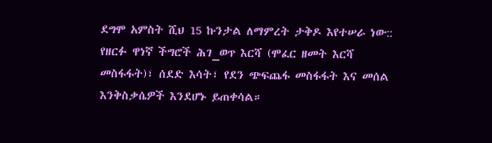ደግሞ አምስት ሺህ 15 ኩንታል ለማምረት ታቅዶ እየተሠራ ነው::  የዘርፉ ዋነኛ ችግሮች ሕገ_ወጥ እርሻ (ሞፈር ዘመት እርሻ መስፋፋት)፣ ሰደድ እሳት፣ የደን ጭፍጨፋ መስፋፋት እና መሰል እንቅስቃሴዎች እንደሆኑ ይጠቀሳል።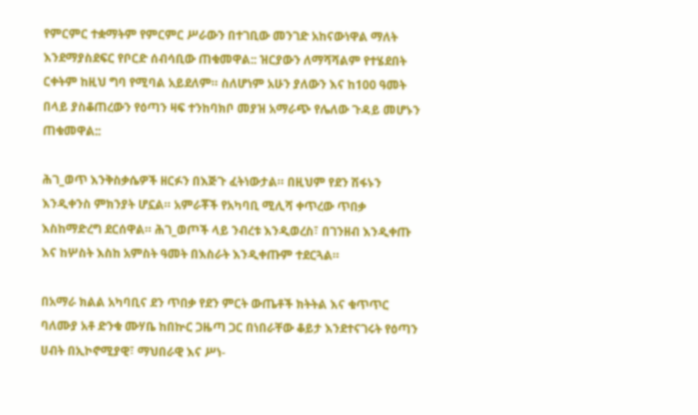የምርምር ተቋማትም የምርምር ሥራውን በተገቢው መንገድ አከናውነዋል ማለት እንደማያስደፍር የቦርድ ሰብሳቢው ጠቁመዋል:: ዝርያውን ለማሻሻልም የተሄደበት ርቀትም ከዚህ ግባ የሚባል አይደለም። ስለሆነም አሁን ያለውን እና ከ100 ዓመት በላይ ያስቆጠረውን የዕጣን ዛፍ ተንከባክቦ መያዝ አማራጭ የሌለው ጉዳይ መሆኑን ጠቁመዋል::

ሕገ_ወጥ እንቅስቃሴዎች ዘርፉን በእጅጉ ፈትነውታል። በዚህም የደን ሽፋኑን እንዲቀንስ ምክንያት ሆኗል። አምራቾች የአካባቢ ሚሊሻ ቀጥረው ጥበቃ እስከማድረግ ደርሰዋል። ሕገ_ወጦች ላይ ንብረቱ እንዲወረስ፣ በገንዘብ እንዲቀጡ እና ከሦስት እስከ አምስት ዓመት በእስራት እንዲቀጡም ተደርጓል።

በአማራ ክልል አካባቢና ደን ጥበቃ የደን ምርት ውጤቶች ክትትል እና ቁጥጥር ባለሙያ አቶ ድንቁ ሙሃቤ ከበኵር ጋዜጣ ጋር በነበራቸው ቆይታ እንደተናገሩት የዕጣን ሀብት በኢኮኖሚያዊ፣ ማህበራዊ እና ሥነ-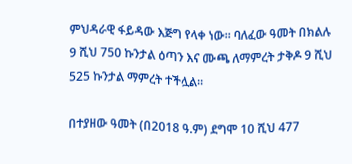ምህዳራዊ ፋይዳው እጅግ የላቀ ነው። ባለፈው ዓመት በክልሉ 9 ሺህ 750 ኩንታል ዕጣን እና ሙጫ ለማምረት ታቅዶ 9 ሺህ 525 ኩንታል ማምረት ተችሏል።

በተያዘው ዓመት (በ2018 ዓ.ም) ደግሞ 10 ሺህ 477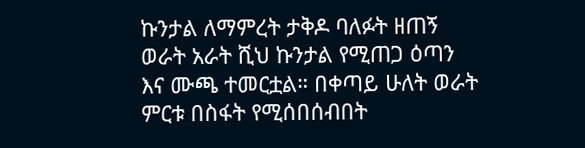ኩንታል ለማምረት ታቅዶ ባለፉት ዘጠኝ ወራት አራት ሺህ ኩንታል የሚጠጋ ዕጣን እና ሙጫ ተመርቷል። በቀጣይ ሁለት ወራት ምርቱ በስፋት የሚሰበሰብበት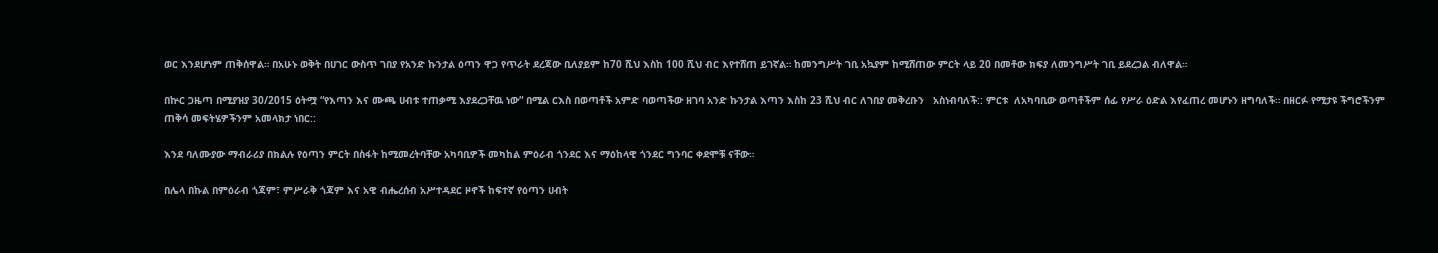ወር እንደሆነም ጠቅሰዋል። በአሁኑ ወቅት በሀገር ውስጥ ገበያ የአንድ ኩንታል ዕጣን ዋጋ የጥራት ደረጃው ቢለያይም ከ70 ሺህ እስከ 100 ሺህ ብር እየተሸጠ ይገኛል። ከመንግሥት ገቢ አኳያም ከሚሸጠው ምርት ላይ 20 በመቶው ክፍያ ለመንግሥት ገቢ ይደረጋል ብለዋል።

በኵር ጋዜጣ በሚያዝያ 30/2015 ዕትሟ “የእጣን እና ሙጫ ሀብቱ ተጠቃሚ እያደረጋቸዉ ነው“ በሚል ርእስ በወጣቶች አምድ ባወጣችው ዘገባ አንድ ኩንታል እጣን እስከ 23 ሺህ ብር ለገበያ መቅረቡን   አስነብባለች:: ምርቱ  ለአካባቢው ወጣቶችም ሰፊ የሥራ ዕድል እየፈጠረ መሆኑን ዘግባለች። በዘርፉ የሚታዩ ችግሮችንም ጠቅሳ መፍትሄዎችንም አመላክታ ነበር::

እንደ ባለሙያው ማብራሪያ በክልሉ የዕጣን ምርት በስፋት ከሚመረትባቸው አካባቢዎች መካከል ምዕራብ ጎንደር እና ማዕከላዊ ጎንደር ግንባር ቀደሞቹ ናቸው።

በሌላ በኩል በምዕራብ ጎጃም፣ ምሥራቅ ጎጃም እና አዊ ብሔረሰብ አሥተዳደር ዞኖች ከፍተኛ የዕጣን ሀብት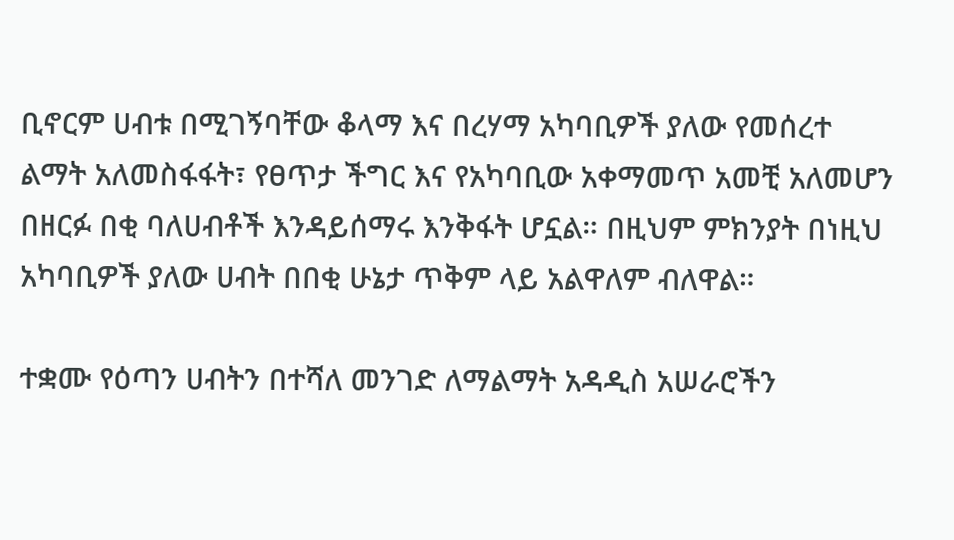ቢኖርም ሀብቱ በሚገኝባቸው ቆላማ እና በረሃማ አካባቢዎች ያለው የመሰረተ ልማት አለመስፋፋት፣ የፀጥታ ችግር እና የአካባቢው አቀማመጥ አመቺ አለመሆን በዘርፉ በቂ ባለሀብቶች እንዳይሰማሩ እንቅፋት ሆኗል። በዚህም ምክንያት በነዚህ አካባቢዎች ያለው ሀብት በበቂ ሁኔታ ጥቅም ላይ አልዋለም ብለዋል።

ተቋሙ የዕጣን ሀብትን በተሻለ መንገድ ለማልማት አዳዲስ አሠራሮችን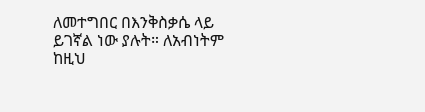ለመተግበር በእንቅስቃሴ ላይ ይገኛል ነው ያሉት። ለአብነትም ከዚህ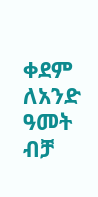ቀደም ለአንድ ዓመት ብቻ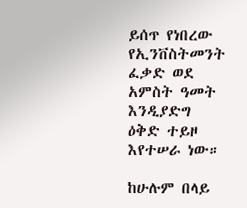ይሰጥ የነበረው የኢንቨስትመንት ፈቃድ ወደ አምስት ዓመት እንዲያድግ ዕቅድ ተይዞ እየተሠራ ነው።

ከሁሉም በላይ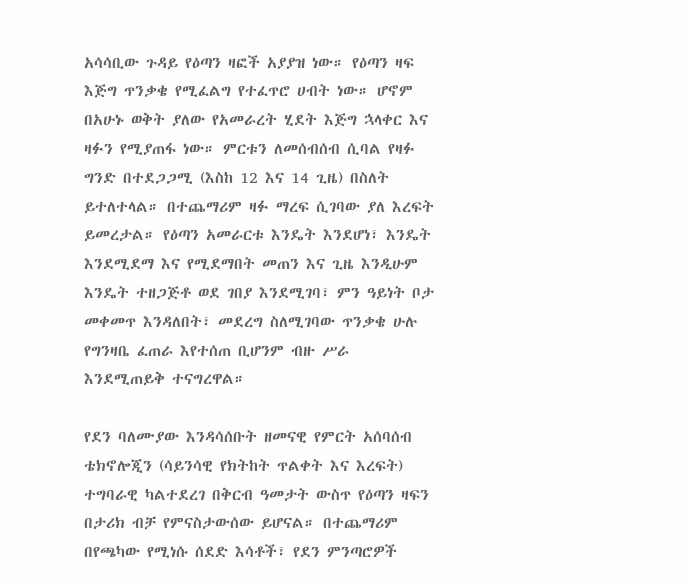አሳሳቢው ጉዳይ የዕጣን ዛፎች አያያዝ ነው። የዕጣን ዛፍ እጅግ ጥንቃቄ የሚፈልግ የተፈጥሮ ሀብት ነው። ሆኖም በአሁኑ ወቅት ያለው የአመራረት ሂደት እጅግ ኋላቀር እና ዛፉን የሚያጠፋ ነው። ምርቱን ለመሰብሰብ ሲባል የዛፉ ግንድ በተደጋጋሚ (እስከ 12 እና 14 ጊዜ) በስለት ይተለተላል። በተጨማሪም ዛፉ ማረፍ ሲገባው ያለ እረፍት ይመረታል። የዕጣን አመራርቱ እንዴት እንደሆነ፣ እንዴት እንደሚደማ እና የሚደማበት መጠን እና ጊዜ እንዲሁም እንዴት ተዘጋጅቶ ወደ ገበያ እንደሚገባ፣ ምን ዓይነት ቦታ መቀመጥ እንዳለበት፣ መደረግ ስለሚገባው ጥንቃቄ ሁሉ የግንዛቤ ፈጠራ እየተሰጠ ቢሆንም ብዙ ሥራ እንደሚጠይቅ ተናግረዋል።

የደን ባለሙያው እንዳሳሰቡት ዘመናዊ የምርት አሰባሰብ ቴክኖሎጂን (ሳይንሳዊ የክትከት ጥልቀት እና እረፍት) ተግባራዊ ካልተደረገ በቅርብ ዓመታት ውስጥ የዕጣን ዛፍን በታሪክ ብቻ የምናስታውሰው ይሆናል። በተጨማሪም በየጫካው የሚነሱ ሰደድ እሳቶች፣ የደን ምንጣሮዎች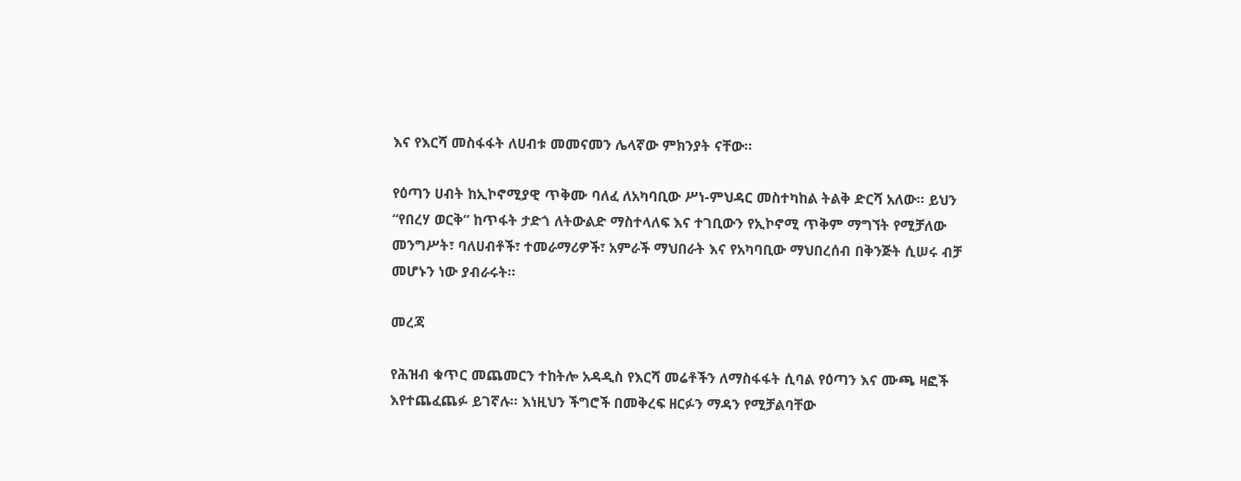እና የእርሻ መስፋፋት ለሀብቱ መመናመን ሌላኛው ምክንያት ናቸው።

የዕጣን ሀብት ከኢኮኖሚያዊ ጥቅሙ ባለፈ ለአካባቢው ሥነ-ምህዳር መስተካከል ትልቅ ድርሻ አለው። ይህን “የበረሃ ወርቅ” ከጥፋት ታድጎ ለትውልድ ማስተላለፍ እና ተገቢውን የኢኮኖሚ ጥቅም ማግኘት የሚቻለው መንግሥት፣ ባለሀብቶች፣ ተመራማሪዎች፣ አምራች ማህበራት እና የአካባቢው ማህበረሰብ በቅንጅት ሲሠሩ ብቻ መሆኑን ነው ያብራሩት።

መረጃ

የሕዝብ ቁጥር መጨመርን ተከትሎ አዳዲስ የእርሻ መሬቶችን ለማስፋፋት ሲባል የዕጣን እና ሙጫ ዛፎች እየተጨፈጨፉ ይገኛሉ። እነዚህን ችግሮች በመቅረፍ ዘርፉን ማዳን የሚቻልባቸው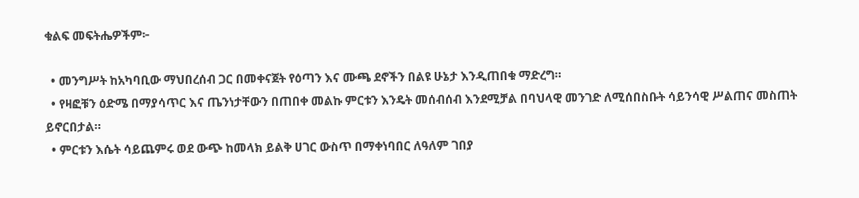ቁልፍ መፍትሔዎችም፦

  • መንግሥት ከአካባቢው ማህበረሰብ ጋር በመቀናጀት የዕጣን እና ሙጫ ደኖችን በልዩ ሁኔታ እንዲጠበቁ ማድረግ።
  • የዛፎቹን ዕድሜ በማያሳጥር እና ጤንነታቸውን በጠበቀ መልኩ ምርቱን እንዴት መሰብሰብ እንደሚቻል በባህላዊ መንገድ ለሚሰበስቡት ሳይንሳዊ ሥልጠና መስጠት ይኖርበታል።
  • ምርቱን እሴት ሳይጨምሩ ወደ ውጭ ከመላክ ይልቅ ሀገር ውስጥ በማቀነባበር ለዓለም ገበያ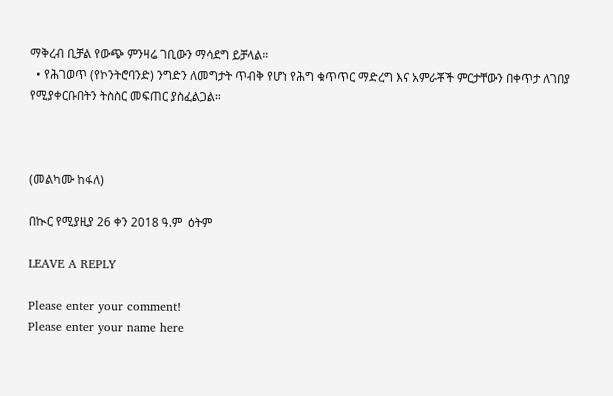ማቅረብ ቢቻል የውጭ ምንዛሬ ገቢውን ማሳደግ ይቻላል።
  • የሕገወጥ (የኮንትሮባንድ) ንግድን ለመግታት ጥብቅ የሆነ የሕግ ቁጥጥር ማድረግ እና አምራቾች ምርታቸውን በቀጥታ ለገበያ የሚያቀርቡበትን ትስስር መፍጠር ያስፈልጋል።



(መልካሙ ከፋለ)

በኲር የሚያዚያ 26 ቀን 2018 ዓ.ም  ዕትም

LEAVE A REPLY

Please enter your comment!
Please enter your name here